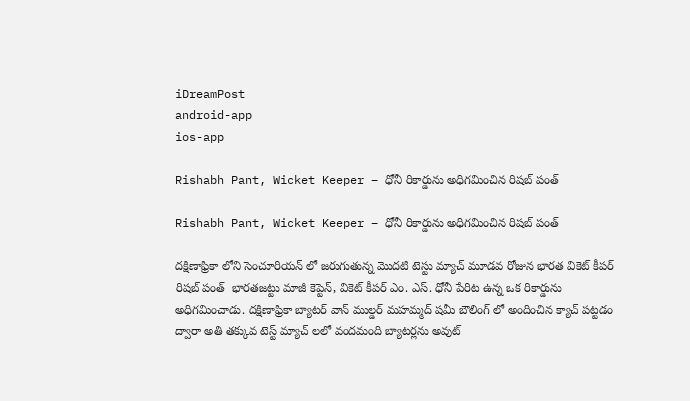iDreamPost
android-app
ios-app

Rishabh Pant, Wicket Keeper – ధోనీ రికార్డును అధిగమించిన రిషబ్ పంత్

Rishabh Pant, Wicket Keeper – ధోనీ రికార్డును అధిగమించిన రిషబ్ పంత్

దక్షిణాఫ్రికా లోని సెంచూరియన్ లో జరుగుతున్న మొదటి టెస్టు మ్యాచ్ మూడవ రోజున భారత వికెట్ కీపర్  రిషబ్ పంత్  భారతజట్టు మాజీ కెప్టెన్, వికెట్ కీపర్ ఎం. ఎస్. ధోనీ పేరిట ఉన్న ఒక రికార్డును అధిగమించాడు. దక్షిణాఫ్రికా బ్యాటర్ వాన్ ముల్డర్ మహమ్మద్ షమీ బౌలింగ్ లో అందించిన క్యాచ్ పట్టడం ద్వారా అతి తక్కువ టెస్ట్ మ్యాచ్ లలో వందమంది బ్యాటర్లను అవుట్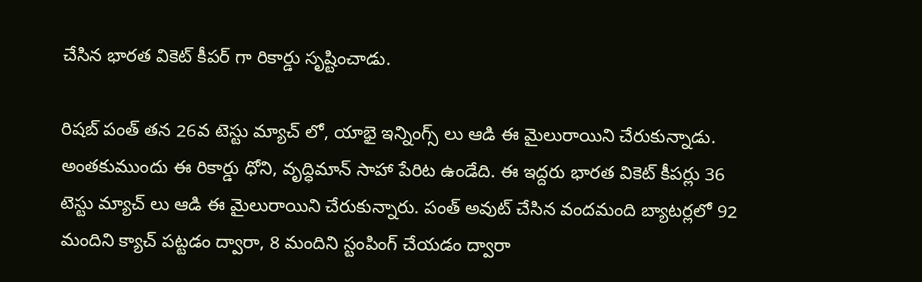చేసిన భారత వికెట్ కీపర్ గా రికార్డు సృష్టించాడు.

రిషబ్ పంత్ తన 26వ టెస్టు మ్యాచ్ లో, యాభై ఇన్నింగ్స్ లు ఆడి ఈ మైలురాయిని చేరుకున్నాడు. అంతకుముందు ఈ రికార్డు ధోని, వృద్ధిమాన్ సాహా పేరిట ఉండేది. ఈ ఇద్దరు భారత వికెట్ కీపర్లు 36 టెస్టు మ్యాచ్ లు ఆడి ఈ మైలురాయిని చేరుకున్నారు. పంత్ అవుట్ చేసిన వందమంది బ్యాటర్లలో 92 మందిని క్యాచ్ పట్టడం ద్వారా, 8 మందిని స్టంపింగ్ చేయడం ద్వారా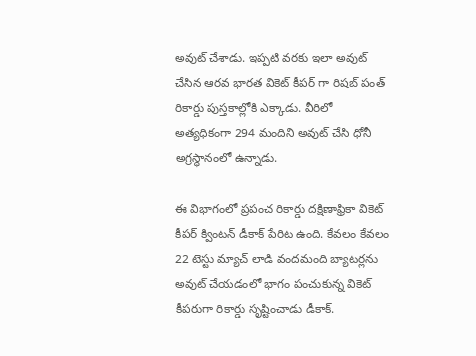అవుట్ చేశాడు. ఇప్పటి వరకు ఇలా అవుట్ చేసిన ఆరవ భారత వికెట్ కీపర్‌ గా రిషబ్ పంత్ రికార్డు పుస్తకాల్లోకి ఎక్కాడు. వీరిలో అత్యధికంగా 294 మందిని అవుట్ చేసి ధోనీ అగ్రస్థానంలో ఉన్నాడు.

ఈ విభాగంలో ప్రపంచ రికార్డు దక్షిణాఫ్రికా వికెట్ కీపర్ క్వింటన్ డీకాక్ పేరిట ఉంది. కేవలం కేవలం 22 టెస్టు మ్యాచ్ లాడి వందమంది బ్యాటర్లను అవుట్ చేయడంలో భాగం పంచుకున్న వికెట్ కీపరుగా రికార్డు సృష్టించాడు డీకాక్.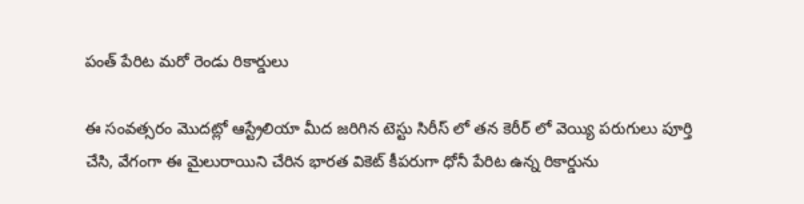పంత్ పేరిట మరో రెండు రికార్డులు

ఈ సంవత్సరం మొదట్లో ఆస్ట్రేలియా మీద జరిగిన టెస్టు సిరీస్ లో తన కెరీర్ లో వెయ్యి పరుగులు పూర్తి చేసి, వేగంగా ఈ మైలురాయిని చేరిన భారత వికెట్ కీపరుగా ధోనీ పేరిట ఉన్న రికార్డును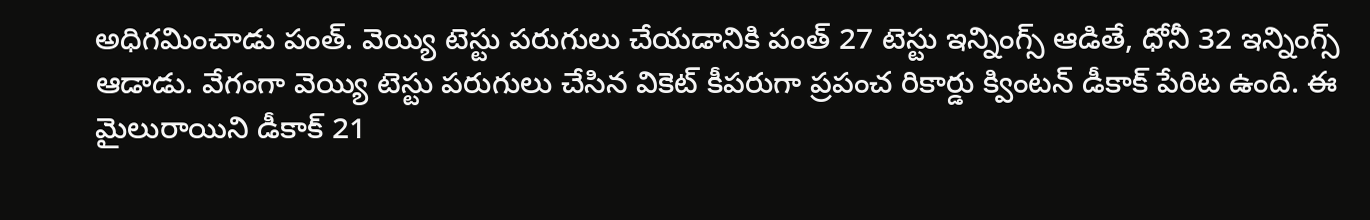అధిగమించాడు పంత్. వెయ్యి టెస్టు పరుగులు చేయడానికి పంత్ 27 టెస్టు ఇన్నింగ్స్ ఆడితే, ధోనీ 32 ఇన్నింగ్స్ ఆడాడు. వేగంగా వెయ్యి టెస్టు పరుగులు చేసిన వికెట్ కీపరుగా ప్రపంచ రికార్డు క్వింటన్ డీకాక్ పేరిట ఉంది. ఈ మైలురాయిని డీకాక్ 21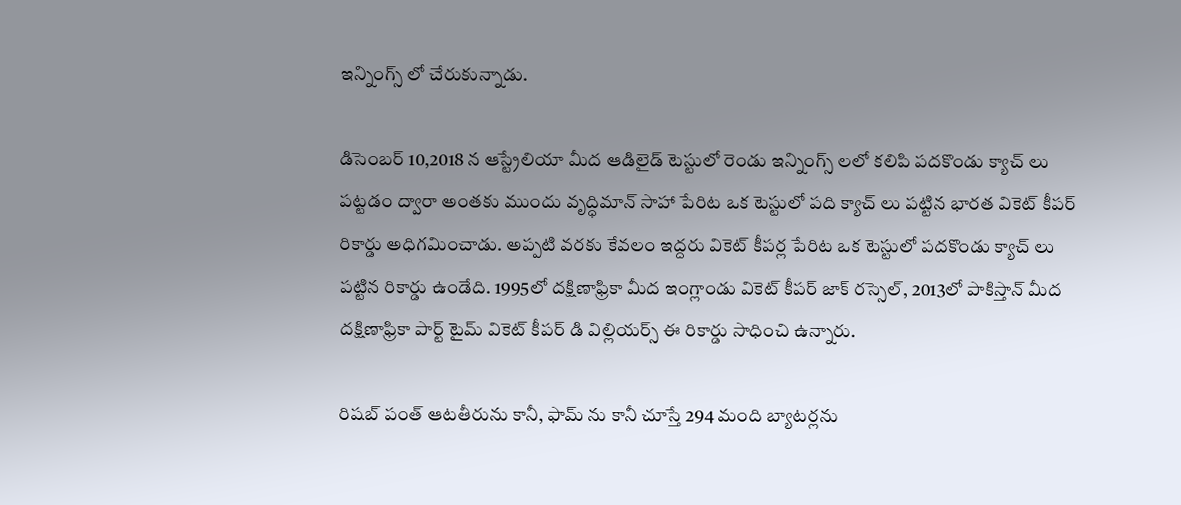ఇన్నింగ్స్ లో చేరుకున్నాడు.

డిసెంబర్ 10,2018 న ఆస్ట్రేలియా మీద ఆడిలైడ్ టెస్టులో రెండు ఇన్నింగ్స్ లలో కలిపి పదకొండు క్యాచ్ లు పట్టడం ద్వారా అంతకు ముందు వృద్ధిమాన్ సాహా పేరిట ఒక టెస్టులో పది క్యాచ్ లు పట్టిన భారత వికెట్ కీపర్ రికార్డు అధిగమించాడు. అప్పటి వరకు కేవలం ఇద్దరు వికెట్ కీపర్ల పేరిట ఒక టెస్టులో పదకొండు క్యాచ్ లు పట్టిన రికార్డు ఉండేది. 1995లో దక్షిణాఫ్రికా మీద ఇంగ్లాండు వికెట్ కీపర్ జాక్ రస్సెల్, 2013లో పాకిస్తాన్ మీద దక్షిణాఫ్రికా పార్ట్ టైమ్ వికెట్ కీపర్ డి విల్లియర్స్ ఈ రికార్డు సాధించి ఉన్నారు.

రిషబ్ పంత్ ఆటతీరును కానీ, ఫామ్ ను కానీ చూస్తే 294 మంది బ్యాటర్లను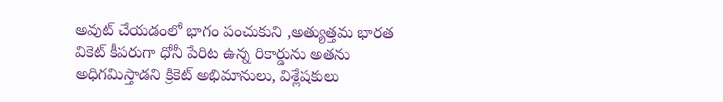అవుట్ చేయడంలో భాగం పంచుకుని ,అత్యుత్తమ భారత వికెట్ కీపరుగా ధోనీ పేరిట ఉన్న రికార్డును అతను అధిగమిస్తాడని క్రికెట్ అభిమానులు, విశ్లేషకులు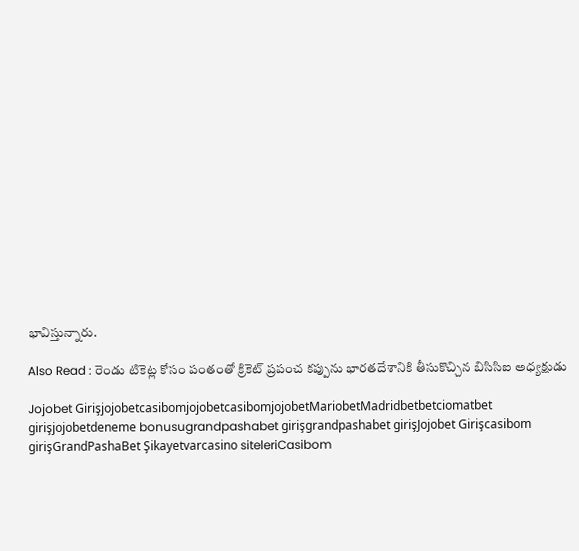భావిస్తున్నారు.

Also Read : రెండు టికెట్ల కోసం పంతంతో క్రికెట్ ప్రపంచ కప్పును భారతదేశానికి తీసుకొచ్చిన బిసిసిఐ అధ్యక్షుడు

Jojobet GirişjojobetcasibomjojobetcasibomjojobetMariobetMadridbetbetciomatbet girişjojobetdeneme bonusugrandpashabet girişgrandpashabet girişJojobet Girişcasibom girişGrandPashaBet Şikayetvarcasino siteleriCasibom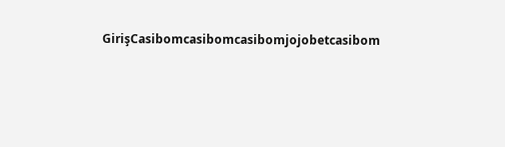GirişCasibomcasibomcasibomjojobetcasibom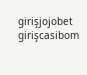girişjojobet girişcasibom